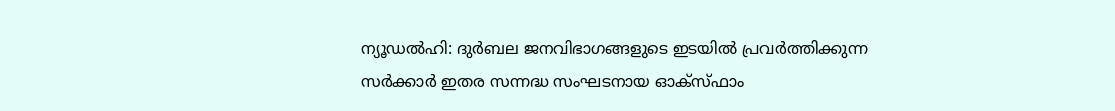ന്യൂഡൽഹി: ദുർബല ജനവിഭാഗങ്ങളുടെ ഇടയിൽ പ്രവർത്തിക്കുന്ന സർക്കാർ ഇതര സന്നദ്ധ സംഘടനായ ഓക്‌സ്ഫാം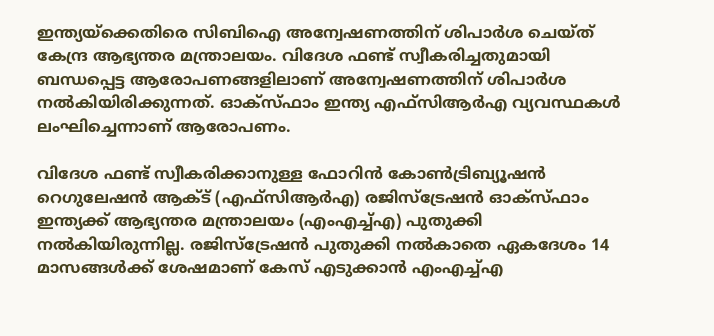ഇന്ത്യയ്ക്കെതിരെ സിബിഐ അന്വേഷണത്തിന് ശിപാർശ ചെയ്ത് കേന്ദ്ര ആഭ്യന്തര മന്ത്രാലയം. വിദേശ ഫണ്ട് സ്വീകരിച്ചതുമായി ബന്ധപ്പെട്ട ആരോപണങ്ങളിലാണ് അന്വേഷണത്തിന് ശിപാർശ നൽകിയിരിക്കുന്നത്. ഓക്‌സ്ഫാം ഇന്ത്യ എഫ്‌സി‌ആർ‌എ വ്യവസ്ഥകൾ ലംഘിച്ചെന്നാണ് ആരോപണം.

വിദേശ ഫണ്ട് സ്വീകരിക്കാനുള്ള ഫോറിൻ കോൺട്രിബ്യൂഷൻ റെഗുലേഷൻ ആക്‌ട് (എഫ്‌സിആർഎ) രജിസ്‌ട്രേഷൻ ഓക്‌സ്ഫാം ഇന്ത്യക്ക് ആഭ്യന്തര മന്ത്രാലയം (എംഎച്ച്എ) പുതുക്കി നൽകിയിരുന്നില്ല. രജിസ്‌ട്രേഷൻ പുതുക്കി നൽകാതെ ഏകദേശം 14 മാസങ്ങൾക്ക് ശേഷമാണ് കേസ് എടുക്കാൻ എംഎച്ച്എ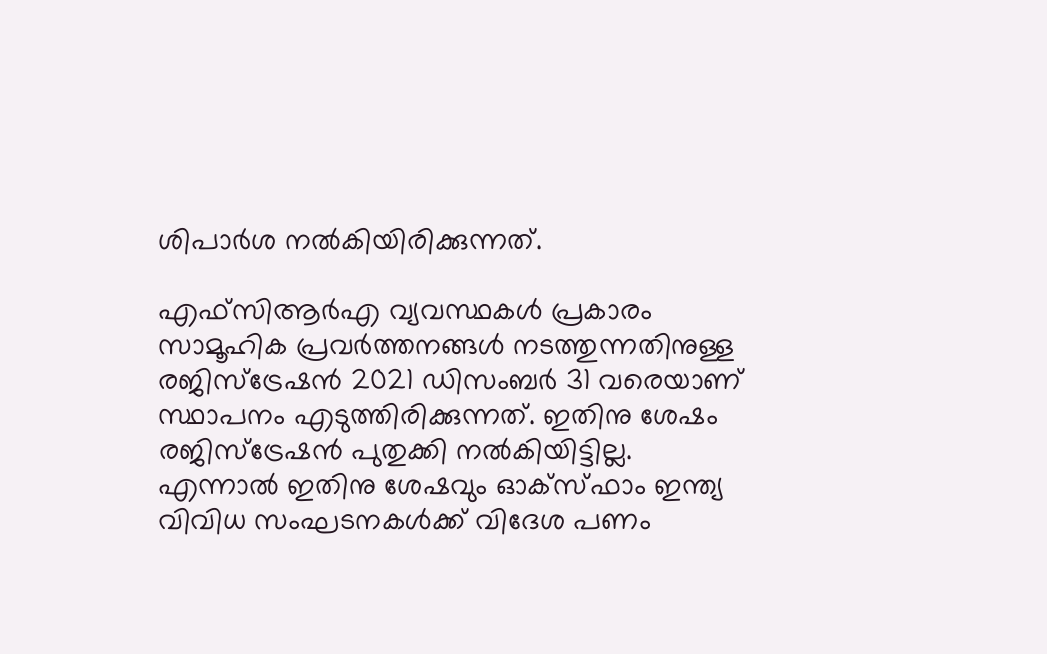ശിപാർശ നൽകിയിരിക്കുന്നത്.

എഫ്‌സിആർഎ വ്യവസ്ഥകൾ പ്രകാരം സാമൂഹിക പ്രവർത്തനങ്ങൾ നടത്തുന്നതിനുള്ള രജിസ്ട്രേഷൻ 2021 ഡിസംബർ 31 വരെയാണ് സ്ഥാപനം എടുത്തിരിക്കുന്നത്. ഇതിനു ശേഷം രജിസ്ട്രേഷൻ പുതുക്കി നൽകിയിട്ടില്ല. എന്നാൽ ഇതിനു ശേഷവും ഓക്‌സ്ഫാം ഇന്ത്യ വിവിധ സംഘടനകൾക്ക് വിദേശ പണം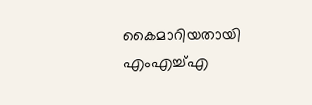കൈമാറിയതായി എംഎച്ച്എ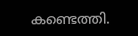കണ്ടെത്തി.